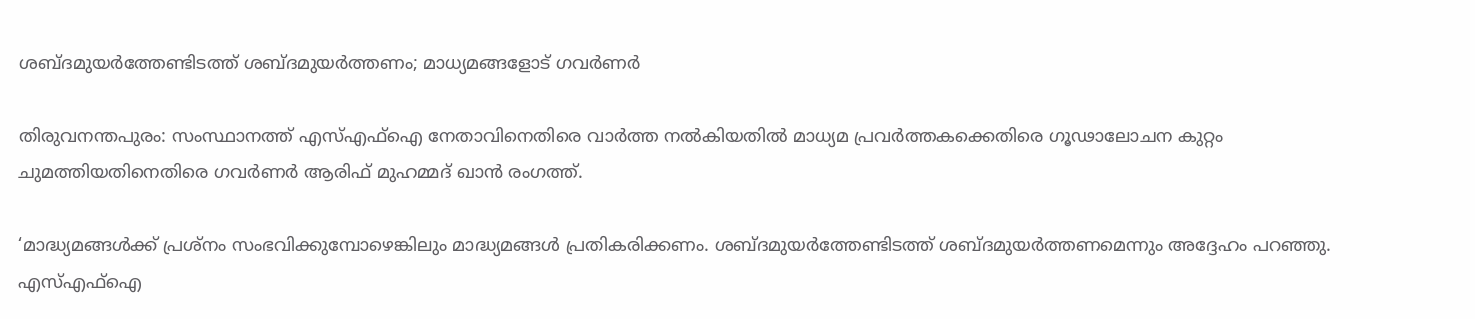ശബ്ദമുയര്‍ത്തേണ്ടിടത്ത് ശബ്ദമുയര്‍ത്തണം; മാധ്യമങ്ങളോട് ഗവര്‍ണര്‍

തിരുവനന്തപുരം: സംസ്ഥാനത്ത് എസ്എഫ്ഐ നേതാവിനെതിരെ വാര്‍ത്ത നല്‍കിയതില്‍ മാധ്യമ പ്രവര്‍ത്തകക്കെതിരെ ഗൂഢാലോചന കുറ്റം ചുമത്തിയതിനെതിരെ ഗവര്‍ണര്‍ ആരിഫ് മുഹമ്മദ് ഖാന്‍ രംഗത്ത്.

‘മാദ്ധ്യമങ്ങള്‍ക്ക് പ്രശ്നം സംഭവിക്കുമ്പോഴെങ്കിലും മാദ്ധ്യമങ്ങള്‍ പ്രതികരിക്കണം. ശബ്ദമുയര്‍ത്തേണ്ടിടത്ത് ശബ്ദമുയര്‍ത്തണമെന്നും അദ്ദേഹം പറഞ്ഞു. എസ്എഫ്ഐ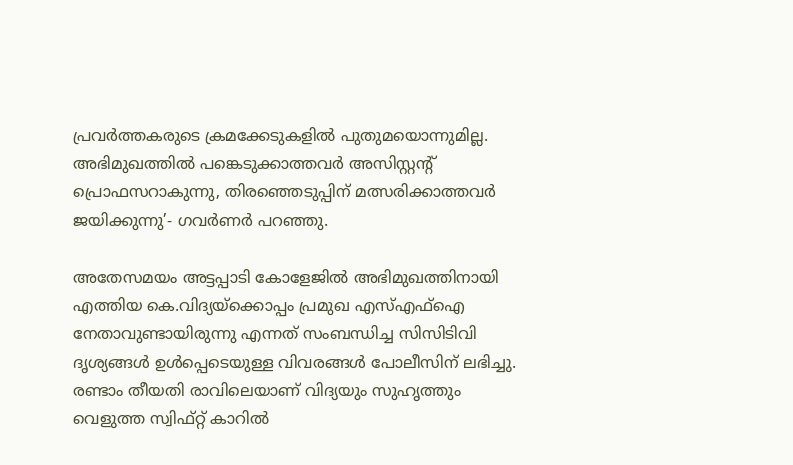പ്രവര്‍ത്തകരുടെ ക്രമക്കേടുകളില്‍ പുതുമയൊന്നുമില്ല. അഭിമുഖത്തില്‍ പങ്കെടുക്കാത്തവര്‍ അസിസ്റ്റന്റ് പ്രൊഫസറാകുന്നു, തിരഞ്ഞെടുപ്പിന് മത്സരിക്കാത്തവര്‍ ജയിക്കുന്നു’- ഗവര്‍ണര്‍ പറഞ്ഞു.

അതേസമയം അട്ടപ്പാടി കോളേജില്‍ അഭിമുഖത്തിനായി എത്തിയ കെ.വിദ്യയ്ക്കൊപ്പം പ്രമുഖ എസ്എഫ്‌ഐ നേതാവുണ്ടായിരുന്നു എന്നത് സംബന്ധിച്ച സിസിടിവി ദൃശ്യങ്ങള്‍ ഉള്‍പ്പെടെയുള്ള വിവരങ്ങള്‍ പോലീസിന് ലഭിച്ചു. രണ്ടാം തീയതി രാവിലെയാണ് വിദ്യയും സുഹൃത്തും വെളുത്ത സ്വിഫ്റ്റ് കാറില്‍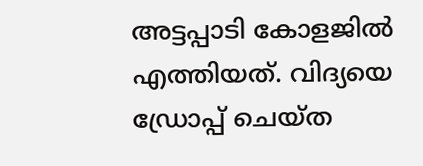അട്ടപ്പാടി കോളജില്‍ എത്തിയത്. വിദ്യയെ ഡ്രോപ്പ് ചെയ്ത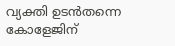വ്യക്തി ഉടന്‍തന്നെ കോളേജിന്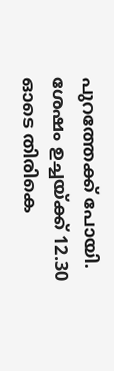പുറത്തേക്ക് പോയി. ശേഷം ഉച്ചയ്ക്ക് 12.30 ഓടെ തിരികെ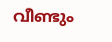വീണ്ടും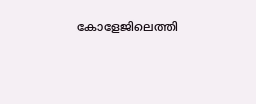കോളേജിലെത്തി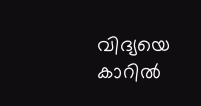വിദ്യയെ കാറില്‍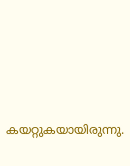കയറ്റുകയായിരുന്നു.